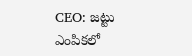CEO: జట్టు ఎంపికలో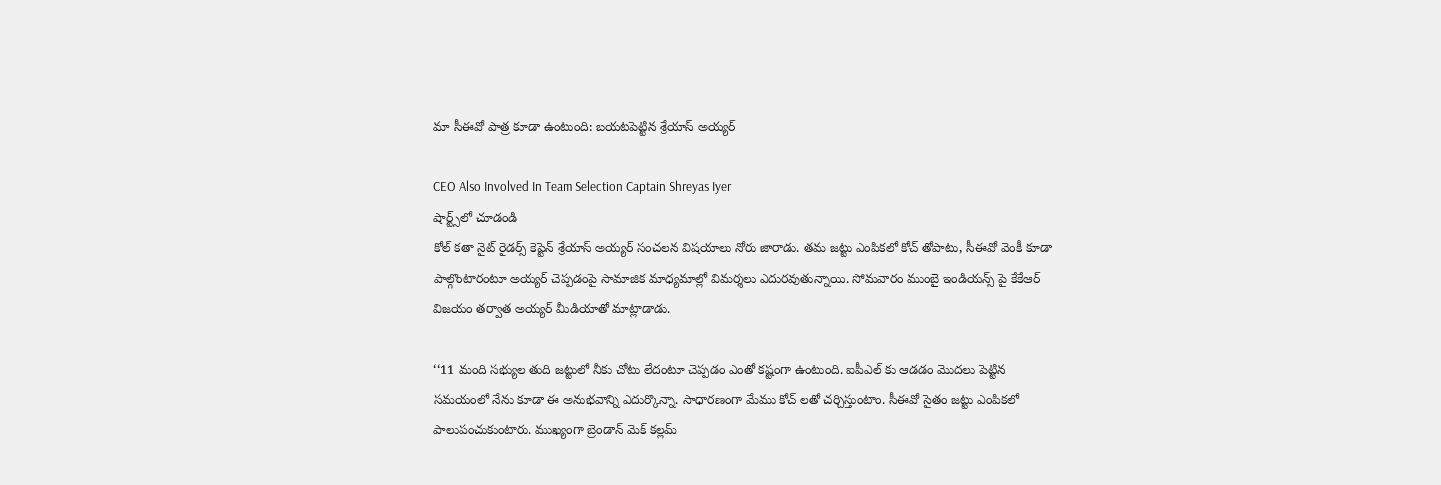మా సీఈవో పాత్ర కూడా ఉంటుంది: బయటపెట్టిన శ్రేయాస్ అయ్యర్

CEO Also Involved In Team Selection Captain Shreyas Iyer
షార్ట్స్‌లో చూడండి
కోల్ కతా నైట్ రైడర్స్ కెప్టెన్ శ్రేయాస్ అయ్యర్ సంచలన విషయాలు నోరు జారాడు. తమ జట్టు ఎంపికలో కోచ్ తోపాటు, సీఈవో వెంకీ కూడా పాల్గొంటారంటూ అయ్యర్ చెప్పడంపై సామాజిక మాధ్యమాల్లో విమర్శలు ఎదురవుతున్నాయి. సోమవారం ముంబై ఇండియన్స్ పై కేకేఆర్ విజయం తర్వాత అయ్యర్ మీడియాతో మాట్లాడాడు.

‘‘11 మంది సభ్యుల తుది జట్టులో నీకు చోటు లేదంటూ చెప్పడం ఎంతో కష్టంగా ఉంటుంది. ఐపీఎల్ కు ఆడడం మొదలు పెట్టిన సమయంలో నేను కూడా ఈ అనుభవాన్ని ఎదుర్కొన్నా. సాధారణంగా మేము కోచ్ లతో చర్చిస్తుంటాం. సీఈవో సైతం జట్టు ఎంపికలో పాలుపంచుకుంటారు. ముఖ్యంగా బ్రెండాన్ మెక్ కల్లమ్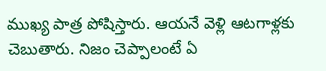ముఖ్య పాత్ర పోషిస్తారు. ఆయనే వెళ్లి ఆటగాళ్లకు చెబుతారు. నిజం చెప్పాలంటే ఏ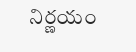నిర్ణయం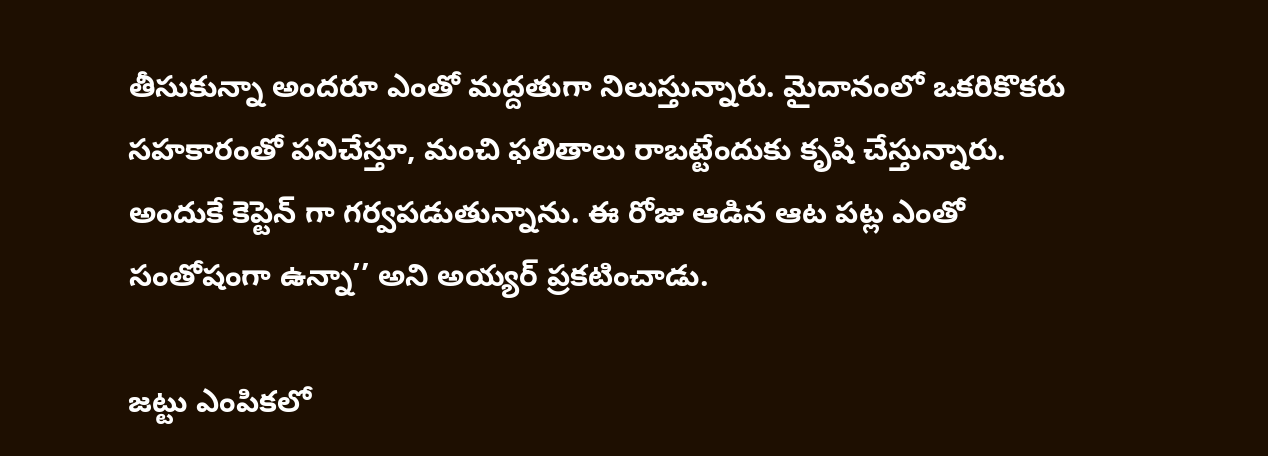తీసుకున్నా అందరూ ఎంతో మద్దతుగా నిలుస్తున్నారు. మైదానంలో ఒకరికొకరు సహకారంతో పనిచేస్తూ, మంచి ఫలితాలు రాబట్టేందుకు కృషి చేస్తున్నారు. అందుకే కెప్టెన్ గా గర్వపడుతున్నాను. ఈ రోజు ఆడిన ఆట పట్ల ఎంతో సంతోషంగా ఉన్నా’’ అని అయ్యర్ ప్రకటించాడు.

జట్టు ఎంపికలో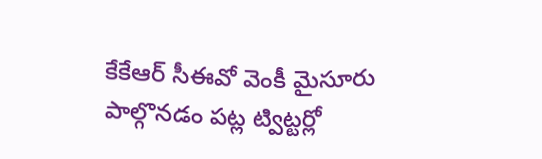కేకేఆర్ సీఈవో వెంకీ మైసూరు పాల్గొనడం పట్ల ట్విట్టర్లో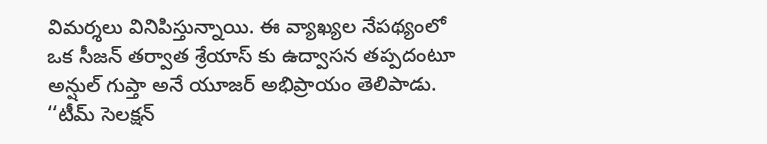విమర్శలు వినిపిస్తున్నాయి. ఈ వ్యాఖ్యల నేపథ్యంలో ఒక సీజన్ తర్వాత శ్రేయాస్ కు ఉద్వాసన తప్పదంటూ అన్షుల్ గుప్తా అనే యూజర్ అభిప్రాయం తెలిపాడు. ‘‘టీమ్ సెలక్షన్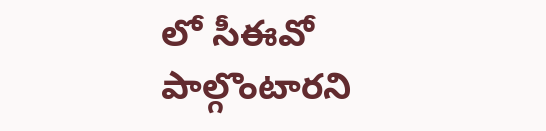లో సీఈవో పాల్గొంటారని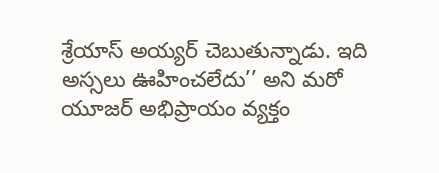శ్రేయాస్ అయ్యర్ చెబుతున్నాడు. ఇది అస్సలు ఊహించలేదు’’ అని మరో యూజర్ అభిప్రాయం వ్యక్తం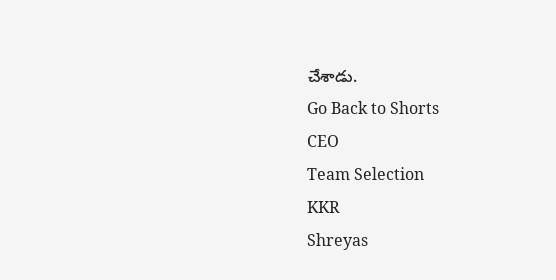చేశాడు.
Go Back to Shorts
CEO
Team Selection
KKR
Shreyas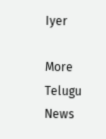Iyer

More Telugu News